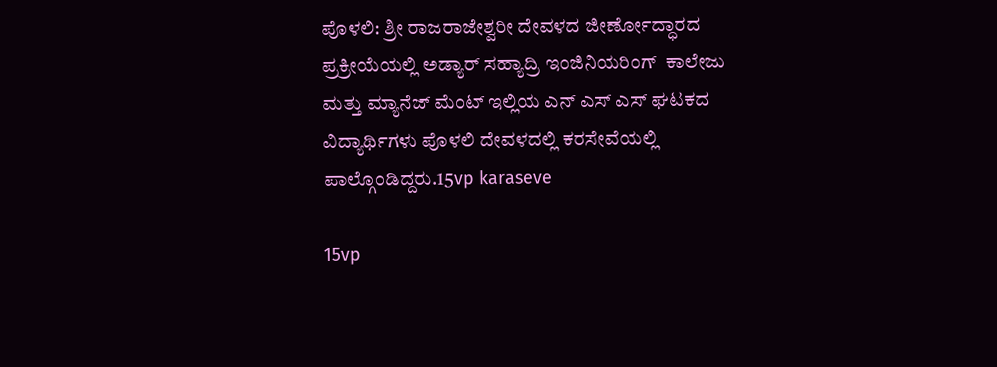ಪೊಳಲಿ: ಶ್ರೀ ರಾಜರಾಜೇಶ್ವರೀ ದೇವಳದ ಜೀರ್ಣೋದ್ಧಾರದ ಪ್ರಕ್ರೀಯೆಯಲ್ಲಿ ಅಡ್ಯಾರ್ ಸಹ್ಯಾದ್ರಿ ಇಂಜಿನಿಯರಿಂಗ್  ಕಾಲೇಜು ಮತ್ತು ಮ್ಯಾನೆಜ್ ಮೆಂಟ್ ಇಲ್ಲಿಯ ಎನ್ ಎಸ್ ಎಸ್ ಘಟಕದ ವಿದ್ಯಾರ್ಥಿಗಳು ಪೊಳಲಿ ದೇವಳದಲ್ಲಿ ಕರಸೇವೆಯಲ್ಲಿ  ಪಾಲ್ಗೊಂಡಿದ್ದರು.15vp karaseve

15vp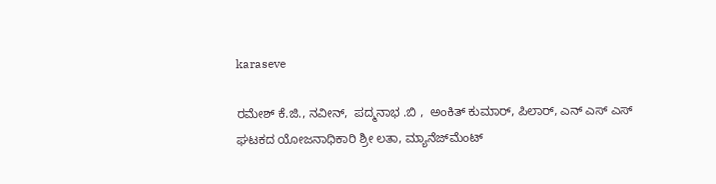karaseve

ರಮೇಶ್ ಕೆ.ಜಿ., ನವೀನ್,  ಪದ್ಮನಾಭ .ಬಿ ,  ಅಂಕಿತ್ ಕುಮಾರ್, ಪಿಲಾರ್, ಎನ್ ಎಸ್ ಎಸ್ ಘಟಕದ ಯೋಜನಾಧಿಕಾರಿ ಶ್ರೀ ಲತಾ, ಮ್ಯಾನೆಜ್‍ಮೆಂಟ್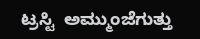ಟ್ರಸ್ಟಿ  ಅಮ್ಮುಂಜೆಗುತ್ತು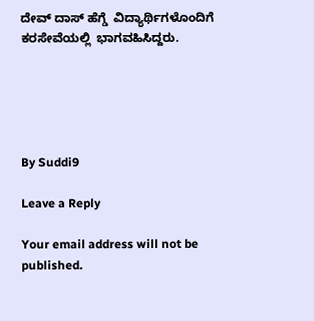ದೇವ್ ದಾಸ್ ಹೆಗ್ಡೆ  ವಿದ್ಯಾರ್ಥಿಗಳೊಂದಿಗೆ  ಕರಸೇವೆಯಲ್ಲಿ  ಭಾಗವಹಿಸಿದ್ದರು.





By Suddi9

Leave a Reply

Your email address will not be published.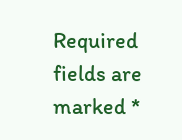Required fields are marked *